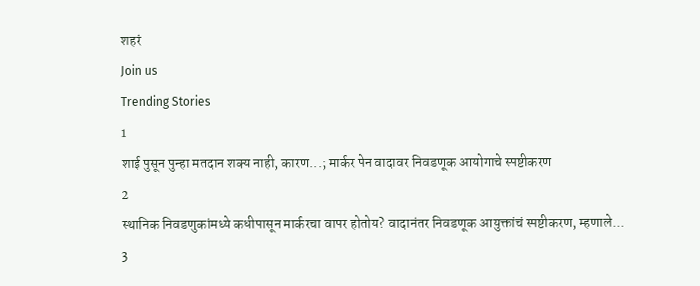शहरं
Join us
Trending Stories
1
शाई पुसून पुन्हा मतदान शक्य नाही, कारण...; मार्कर पेन वादावर निवडणूक आयोगाचे स्पष्टीकरण
2
स्थानिक निवडणुकांमध्ये कधीपासून मार्करचा वापर होतोय? वादानंतर निवडणूक आयुक्तांचं स्पष्टीकरण, म्हणाले...
3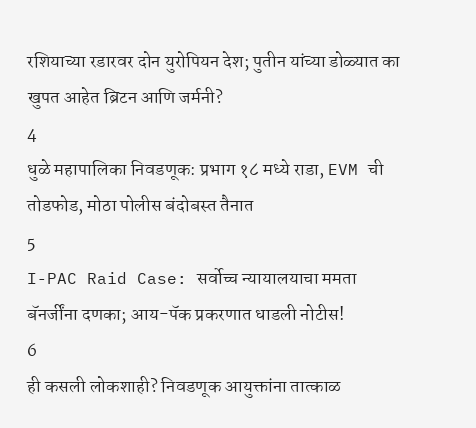रशियाच्या रडारवर दोन युरोपियन देश; पुतीन यांच्या डोळ्यात का खुपत आहेत ब्रिटन आणि जर्मनी?
4
धुळे महापालिका निवडणूक: प्रभाग १८ मध्ये राडा, EVM ची तोडफोड, मोठा पोलीस बंदोबस्त तैनात
5
I-PAC Raid Case: सर्वोच्च न्यायालयाचा ममता बॅनर्जींना दणका; आय-पॅक प्रकरणात धाडली नोटीस!
6
ही कसली लोकशाही? निवडणूक आयुक्तांना तात्काळ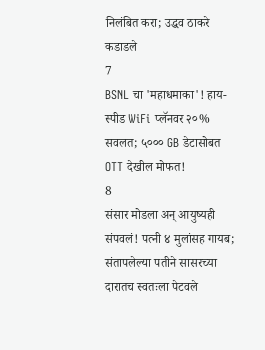निलंबित करा; उद्धव ठाकरे कडाडले
7
BSNL चा 'महाधमाका'! हाय-स्पीड WiFi प्लॅनवर २०% सवलत; ५००० GB डेटासोबत OTT देखील मोफत!
8
संसार मोडला अन् आयुष्यही संपवलं! पत्नी ४ मुलांसह गायब; संतापलेल्या पतीने सासरच्या दारातच स्वतःला पेटवले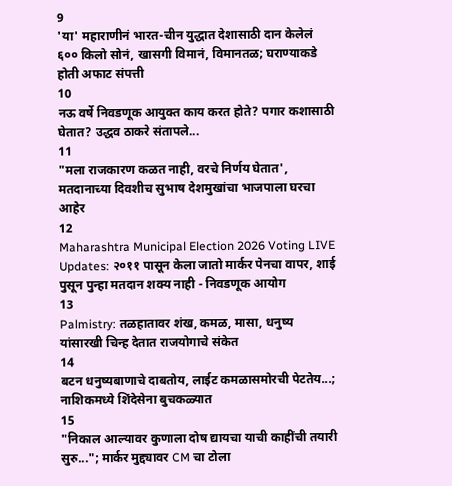9
'या' महाराणीनं भारत-चीन युद्धात देशासाठी दान केलेलं ६०० किलो सोनं, खासगी विमानं, विमानतळ; घराण्याकडे होती अफाट संपत्ती
10
नऊ वर्षे निवडणूक आयुक्त काय करत होते? पगार कशासाठी घेतात? उद्धव ठाकरे संतापले...
11
"मला राजकारण कळत नाही, वरचे निर्णय घेतात', मतदानाच्या दिवशीच सुभाष देशमुखांचा भाजपाला घरचा आहेर
12
Maharashtra Municipal Election 2026 Voting LIVE Updates: २०११ पासून केला जातो मार्कर पेनचा वापर, शाई पुसून पुन्हा मतदान शक्य नाही - निवडणूक आयोग
13
Palmistry: तळहातावर शंख, कमळ, मासा, धनुष्य यांसारखी चिन्ह देतात राजयोगाचे संकेत
14
बटन धनुष्यबाणाचे दाबतोय, लाईट कमळासमोरची पेटतेय...; नाशिकमध्ये शिंदेसेना बुचकळ्यात
15
"निकाल आल्यावर कुणाला दोष द्यायचा याची काहींची तयारी सुरु..."; मार्कर मुद्द्यावर CM चा टोला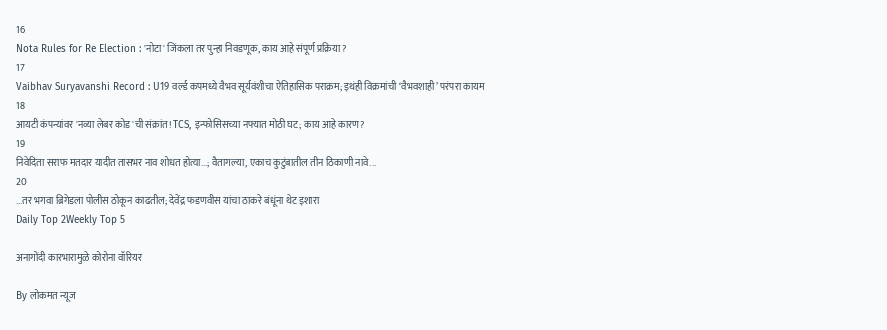16
Nota Rules for Re Election : 'नोटा' जिंकला तर पुन्हा निवडणूक, काय आहे संपूर्ण प्रक्रिया?
17
Vaibhav Suryavanshi Record : U19 वर्ल्ड कपमध्ये वैभव सूर्यवंशीचा ऐतिहासिक पराक्रम; इथंही विक्रमांची ‘वैभवशाही’ परंपरा कायम
18
आयटी कंपन्यांवर 'नव्या लेबर कोड'ची संक्रांत! TCS, इन्फोसिसच्या नफ्यात मोठी घट; काय आहे कारण?
19
निवेदिता सराफ मतदार यादीत तासभर नाव शोधत होत्या...; वैतागल्या, एकाच कुटुंबातील तीन ठिकाणी नावे...
20
...तर भगवा ब्रिगेडला पोलीस ठोकून काढतील; देवेंद्र फडणवीस यांचा ठाकरे बंधूंना थेट इशारा
Daily Top 2Weekly Top 5

अनागोंदी कारभारामुळे कोरोना वॉरियर

By लोकमत न्यूज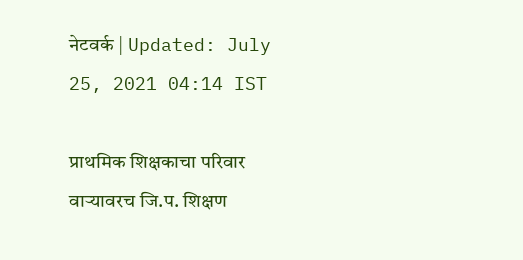नेटवर्क | Updated: July 25, 2021 04:14 IST

प्राथमिक शिक्षकाचा परिवार वाऱ्यावरच जि.प. शिक्षण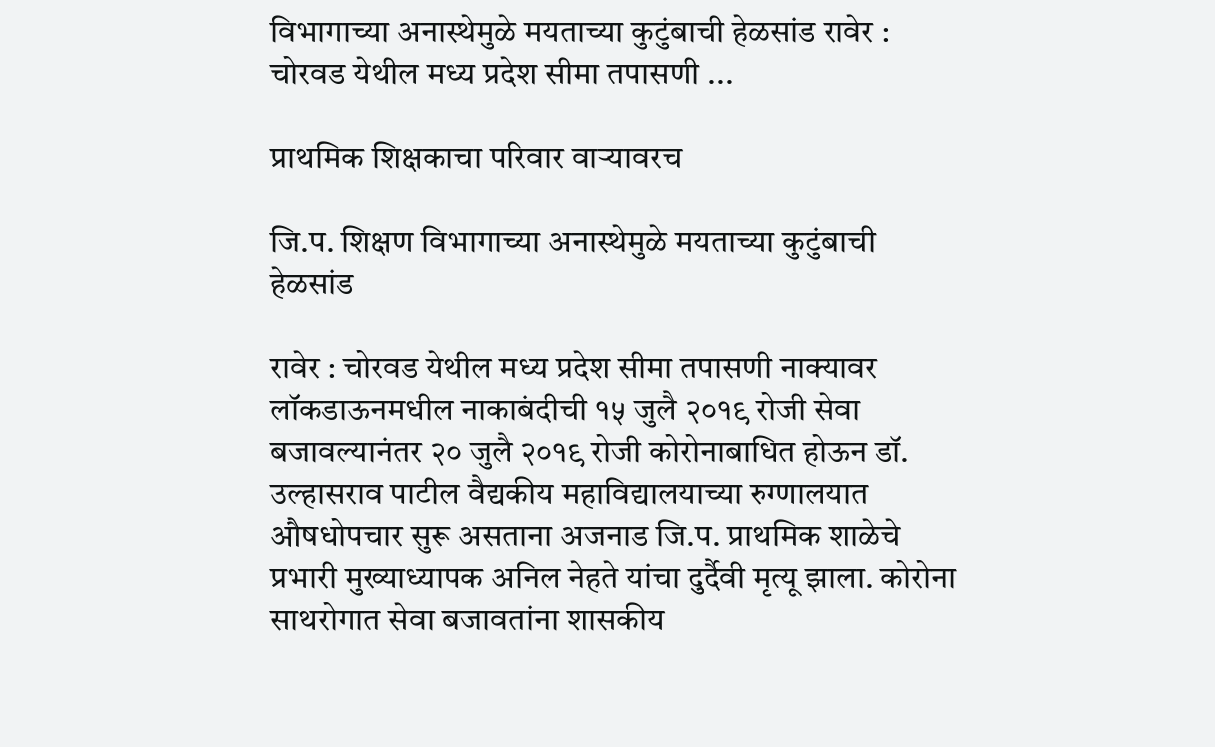विभागाच्या अनास्थेमुळे मयताच्या कुटुंबाची हेळसांड रावेर : चोरवड येथील मध्य प्रदेश सीमा तपासणी ...

प्राथमिक शिक्षकाचा परिवार वाऱ्यावरच

जि.प. शिक्षण विभागाच्या अनास्थेमुळे मयताच्या कुटुंबाची हेळसांड

रावेर : चोरवड येथील मध्य प्रदेश सीमा तपासणी नाक्यावर लॉकडाऊनमधील नाकाबंदीची १५ जुलै २०१९ रोजी सेवा बजावल्यानंतर २० जुलै २०१९ रोजी कोरोनाबाधित होऊन डॉ. उल्हासराव पाटील वैद्यकीय महाविद्यालयाच्या रुग्णालयात औषधोपचार सुरू असताना अजनाड जि.प. प्राथमिक शाळेचे प्रभारी मुख्याध्यापक अनिल नेहते यांचा दुर्दैवी मृत्यू झाला. कोरोना साथरोगात सेवा बजावतांना शासकीय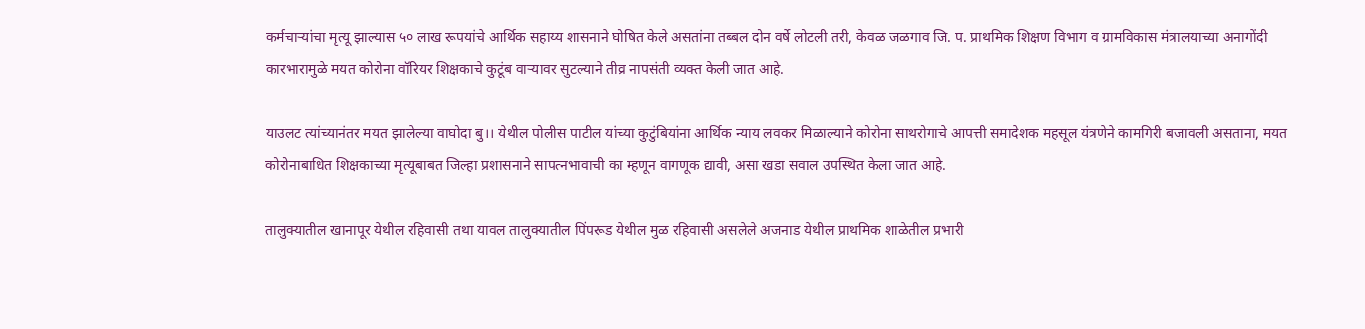कर्मचाऱ्यांचा मृत्यू झाल्यास ५० लाख रूपयांचे आर्थिक सहाय्य शासनाने घोषित केले असतांना तब्बल दोन वर्षे लोटली तरी, केवळ जळगाव जि. प. प्राथमिक शिक्षण विभाग व ग्रामविकास मंत्रालयाच्या अनागोंदी कारभारामुळे मयत कोरोना वॉरियर शिक्षकाचे कुटूंब वार्‍यावर सुटल्याने तीव्र नापसंती व्यक्त केली जात आहे.

याउलट त्यांच्यानंतर मयत झालेल्या वाघोदा बु।। येथील पोलीस पाटील यांच्या कुटुंबियांना आर्थिक न्याय लवकर मिळाल्याने कोरोना साथरोगाचे आपत्ती समादेशक महसूल यंत्रणेने कामगिरी बजावली असताना, मयत कोरोनाबाधित शिक्षकाच्या मृत्यूबाबत जिल्हा प्रशासनाने सापत्नभावाची का म्हणून वागणूक द्यावी, असा खडा सवाल उपस्थित केला जात आहे.

तालुक्यातील खानापूर येथील रहिवासी तथा यावल तालुक्यातील पिंपरूड येथील मुळ रहिवासी असलेले अजनाड येथील प्राथमिक शाळेतील प्रभारी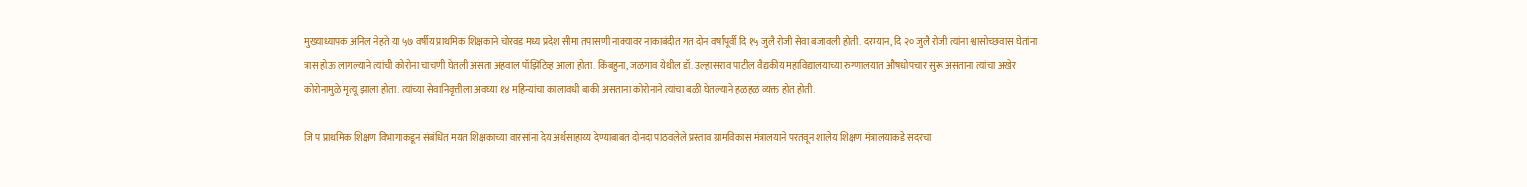मुख्याध्यापक अनिल नेहते या ५७ वर्षीय प्राथमिक शिक्षकाने चोरवड मध्य प्रदेश सीमा तपासणी नाक्यावर नाकाबंदीत गत दोन वर्षांपूर्वी दि १५ जुलै रोजी सेवा बजावली होती. दरम्यान, दि २० जुलै रोजी त्यांना श्वासोच्छवास घेतांना त्रास होऊ लागल्याने त्यांची कोरोना चाचणी घेतली असता अहवाल पॉझिटिव्ह आला होता. किंबहुना, जळगाव येथील डॉ. उल्हासराव पाटील वैद्यकीय महाविद्यालयाच्या रुग्णालयात औषधोपचार सुरू असताना त्यांचा अखेर कोरोनामुळे मृत्यू झाला होता. त्यांच्या सेवानिवृत्तीला अवघ्या १४ महिन्यांचा कालावधी बाकी असताना कोरोनाने त्यांचा बळी घेतल्याने हळहळ व्यक्त होत होती.

जि प प्राथमिक शिक्षण विभागाकडून संबंधित मयत शिक्षकाच्या वारसांना देय अर्थसाहाय्य देण्याबाबत दोनदा पाठवलेले प्रस्ताव ग्रामविकास मंत्रालयाने परतवून शालेय शिक्षण मंत्रालयाकडे सदरचा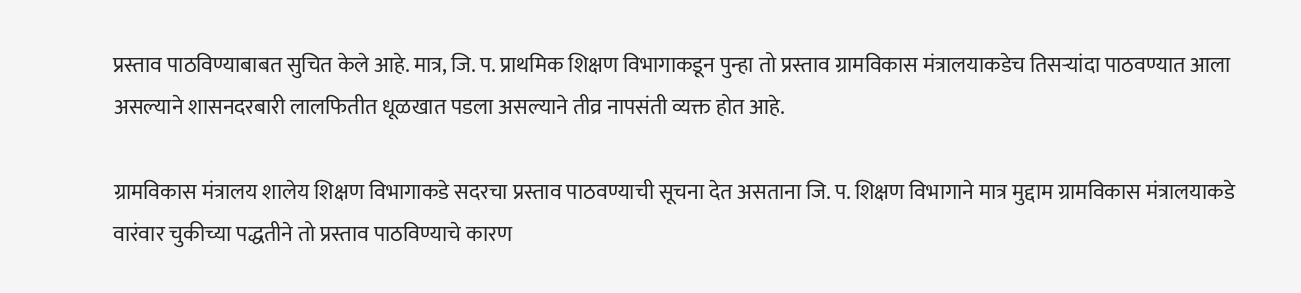प्रस्ताव पाठविण्याबाबत सुचित केले आहे. मात्र, जि. प. प्राथमिक शिक्षण विभागाकडून पुन्हा तो प्रस्ताव ग्रामविकास मंत्रालयाकडेच तिसऱ्यांदा पाठवण्यात आला असल्याने शासनदरबारी लालफितीत धूळखात पडला असल्याने तीव्र नापसंती व्यक्त होत आहे.

ग्रामविकास मंत्रालय शालेय शिक्षण विभागाकडे सदरचा प्रस्ताव पाठवण्याची सूचना देत असताना जि. प. शिक्षण विभागाने मात्र मुद्दाम ग्रामविकास मंत्रालयाकडे वारंवार चुकीच्या पद्धतीने तो प्रस्ताव पाठविण्याचे कारण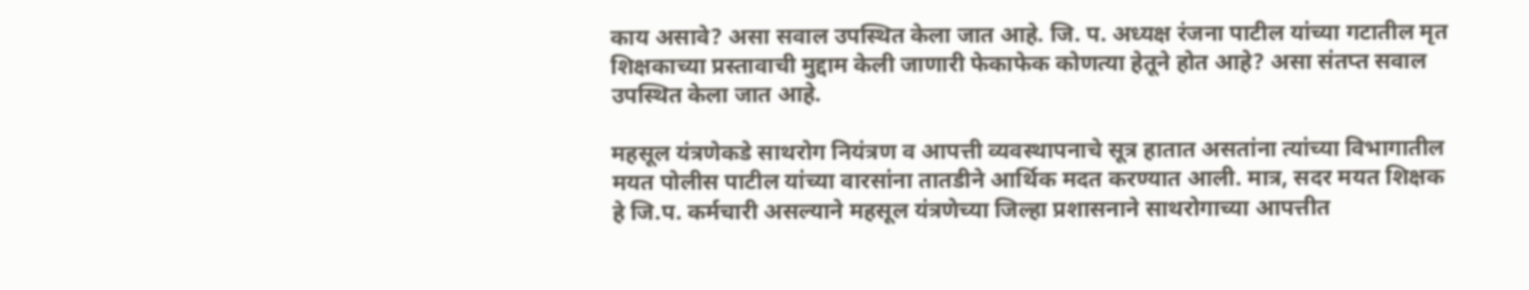काय असावे? असा सवाल उपस्थित केला जात आहे. जि. प. अध्यक्ष रंजना पाटील यांच्या गटातील मृत शिक्षकाच्या प्रस्तावाची मुद्दाम केली जाणारी फेकाफेक कोणत्या हेतूने होत आहे? असा संतप्त सवाल उपस्थित केला जात आहे.

महसूल यंत्रणेकडे साथरोग नियंत्रण व आपत्ती व्यवस्थापनाचे सूत्र हातात असतांना त्यांच्या विभागातील मयत पोलीस पाटील यांच्या वारसांना तातडीने आर्थिक मदत करण्यात आली. मात्र, सदर मयत शिक्षक हे जि.प. कर्मचारी असल्याने महसूल यंत्रणेच्या जिल्हा प्रशासनाने साथरोगाच्या आपत्तीत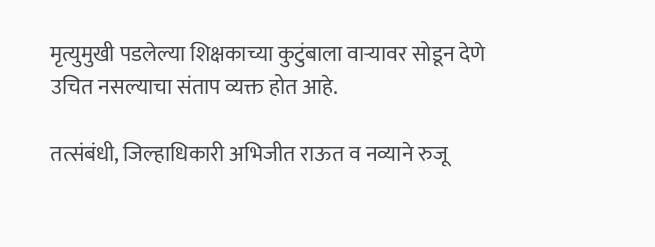मृत्युमुखी पडलेल्या शिक्षकाच्या कुटुंबाला वाऱ्यावर सोडून देणे उचित नसल्याचा संताप व्यक्त होत आहे.

तत्संबंधी, जिल्हाधिकारी अभिजीत राऊत व नव्याने रुजू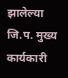झालेल्या जि.प. मुख्य कार्यकारी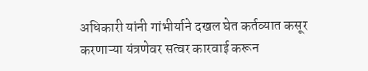अधिकारी यांनी गांभीर्याने दखल घेत कर्तव्यात कसूर करणाऱ्या यंत्रणेवर सत्वर कारवाई करून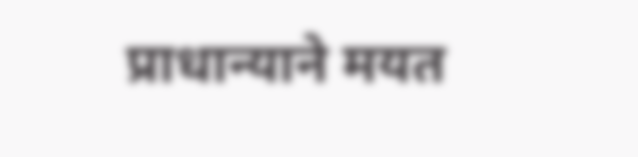प्राधान्याने मयत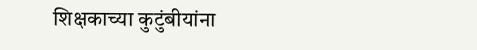शिक्षकाच्या कुटुंबीयांना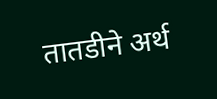तातडीने अर्थ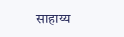साहाय्य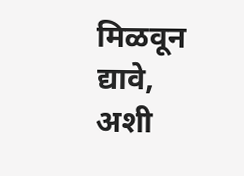मिळवून द्यावे, अशी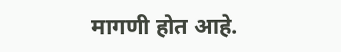मागणी होत आहे.